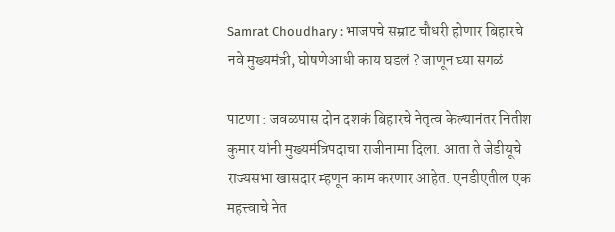Samrat Choudhary : भाजपचे सम्राट चौधरी होणार बिहारचे नवे मुख्यमंत्री, घोषणेआधी काय घडलं ? जाणून घ्या सगळं

पाटणा : जवळपास दोन दशकं बिहारचे नेतृत्व केल्यानंतर नितीश कुमार यांनी मुख्यमंत्रि‍पदाचा राजीनामा दिला. आता ते जेडीयूचे राज्यसभा खासदार म्हणून काम करणार आहेत. एनडीएतील एक महत्त्वाचे नेत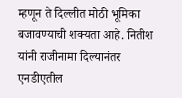म्हणून ते दिल्लीत मोठी भूमिका बजावण्याची शक्यता आहे. नितीश यांनी राजीनामा दिल्यानंतर एनडीएतील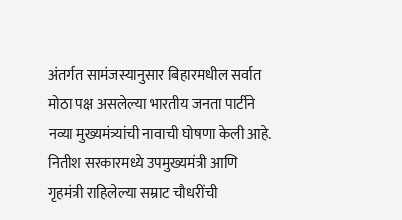अंतर्गत सामंजस्यानुसार बिहारमधील सर्वात मोठा पक्ष असलेल्या भारतीय जनता पार्टीने नव्या मुख्यमंत्र्यांची नावाची घोषणा केली आहे. नितीश सरकारमध्ये उपमुख्यमंत्री आणि गृहमंत्री राहिलेल्या सम्राट चौधरींची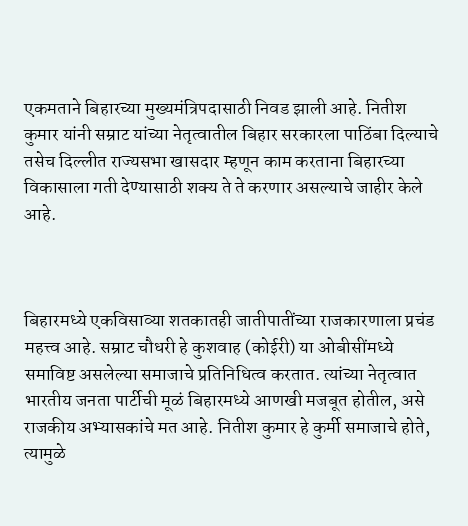एकमताने बिहारच्या मुख्यमंत्रि‍पदासाठी निवड झाली आहे. नितीश कुमार यांनी सम्राट यांच्या नेतृत्वातील बिहार सरकारला पाठिंबा दिल्याचे तसेच दिल्लीत राज्यसभा खासदार म्हणून काम करताना बिहारच्या विकासाला गती देण्यासाठी शक्य ते ते करणार असल्याचे जाहीर केले आहे.



बिहारमध्ये एकविसाव्या शतकातही जातीपातींच्या राजकारणाला प्रचंड महत्त्व आहे. सम्राट चौधरी हे कुशवाह (कोईरी) या ओबीसींमध्ये समाविष्ट असलेल्या समाजाचे प्रतिनिधित्व करतात. त्यांच्या नेतृत्वात भारतीय जनता पार्टीची मूळं बिहारमध्ये आणखी मजबूत होतील, असे राजकीय अभ्यासकांचे मत आहे. नितीश कुमार हे कुर्मी समाजाचे होते, त्यामुळे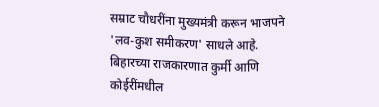सम्राट चौधरींना मुख्यमंत्री करून भाजपने 'लव-कुश समीकरण' साधले आहे. बिहारच्या राजकारणात कुर्मी आणि कोईरींमधील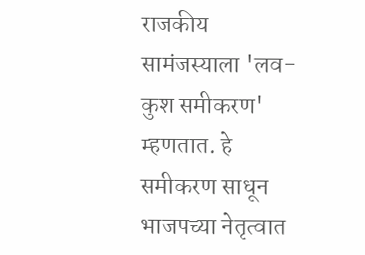राजकीय सामंजस्याला 'लव-कुश समीकरण' म्हणतात. हे समीकरण साधून भाजपच्या नेतृत्वात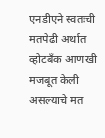एनडीएने स्वतःची मतपेढी अर्थात व्होटबँक आणखी मजबूत केली असल्याचे मत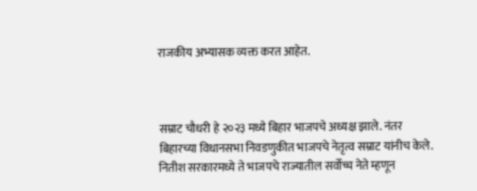राजकीय अभ्यासक व्यक्त करत आहेत.



सम्राट चौधरी हे २०२३ मध्ये बिहार भाजपचे अध्यक्ष झाले. नंतर बिहारच्या विधानसभा निवडणुकीत भाजपचे नेतृत्व सम्राट यांनीच केले. नितीश सरकारमध्ये ते भाजपचे राज्यातील सर्वोच्च नेते म्हणून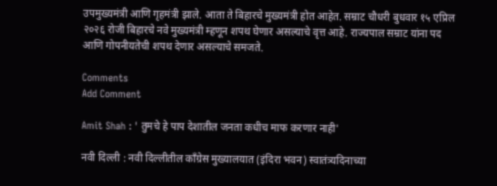उपमुख्यमंत्री आणि गृहमंत्री झाले. आता ते बिहारचे मुख्यमंत्री होत आहेत. सम्राट चौधरी बुधवार १५ एप्रिल २०२६ रोजी बिहारचे नवे मुख्यमंत्री म्हणून शपथ घेणार असल्याचे वृत्त आहे. राज्यपाल सम्राट यांना पद आणि गोपनीयतेची शपथ देणार असल्याचे समजते.

Comments
Add Comment

Amit Shah : ' तुमचे हे पाप देशातील जनता कधीच माफ करणार नाही'

नवी दिल्ली : नवी दिल्लीतील काँग्रेस मुख्यालयात (इंदिरा भवन) स्वातंत्र्यदिनाच्या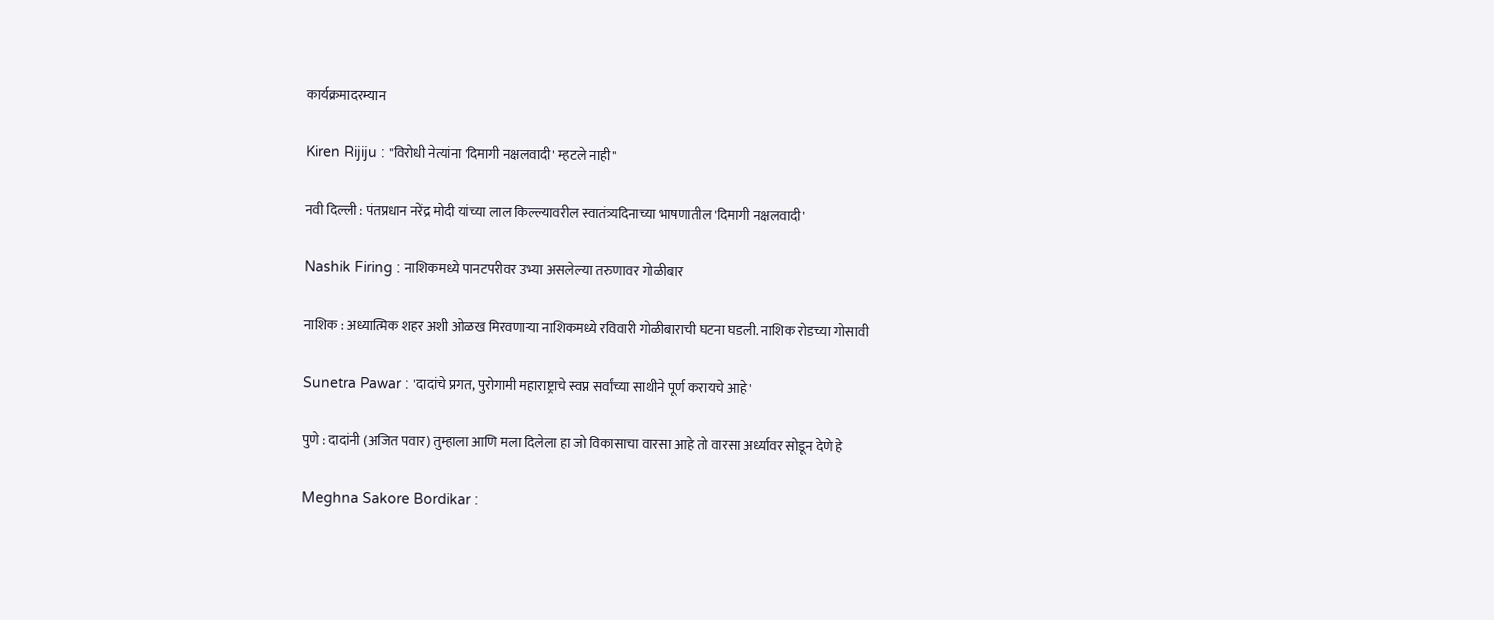कार्यक्रमादरम्यान

Kiren Rijiju : "विरोधी नेत्यांना 'दिमागी नक्षलवादी' म्हटले नाही"

नवी दिल्ली : पंतप्रधान नरेंद्र मोदी यांच्या लाल किल्ल्यावरील स्वातंत्र्यदिनाच्या भाषणातील 'दिमागी नक्षलवादी'

Nashik Firing : नाशिकमध्ये पानटपरीवर उभ्या असलेल्या तरुणावर गोळीबार

नाशिक : अध्यात्मिक शहर अशी ओळख मिरवणाऱ्या नाशिकमध्ये रविवारी गोळीबाराची घटना घडली. नाशिक रोडच्या गोसावी

Sunetra Pawar : 'दादांचे प्रगत, पुरोगामी महाराष्ट्राचे स्वप्न सर्वांच्या साथीने पूर्ण करायचे आहे'

पुणे : दादांनी (अजित पवार) तुम्हाला आणि मला दिलेला हा जो विकासाचा वारसा आहे तो वारसा अर्ध्यावर सोडून देणे हे

Meghna Sakore Bordikar :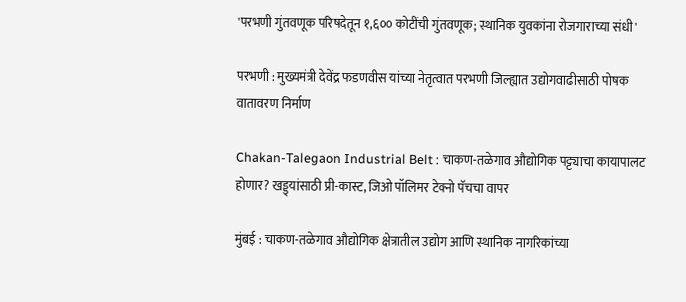'परभणी गुंतवणूक परिषदेतून १,६०० कोटींची गुंतवणूक; स्थानिक युवकांना रोजगाराच्या संधी'

परभणी : मुख्यमंत्री देवेंद्र फडणवीस यांच्या नेतृत्वात परभणी जिल्ह्यात उद्योगवाढीसाठी पोषक वातावरण निर्माण

Chakan-Talegaon Industrial Belt : चाकण-तळेगाव औद्योगिक पट्ट्याचा कायापालट होणार? खड्ड्यांसाठी प्री-कास्ट, जिओ पॉलिमर टेक्नो पॅचचा वापर

मुंबई : चाकण-तळेगाव औद्योगिक क्षेत्रातील उद्योग आणि स्थानिक नागरिकांच्या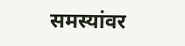समस्यांवर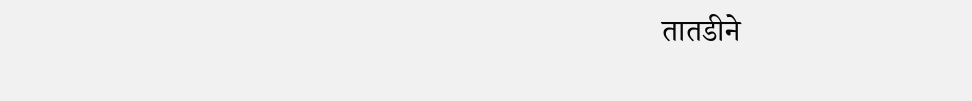तातडीने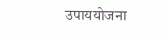उपाययोजना